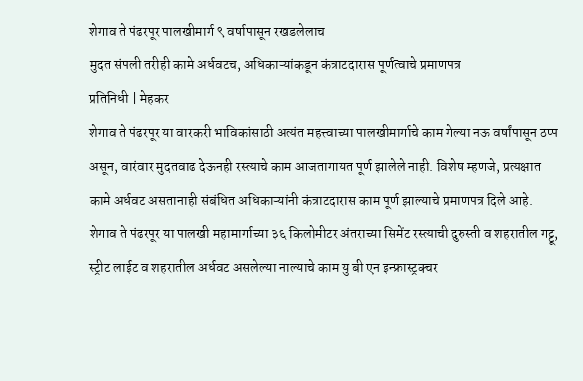शेगाव ते पंढरपूर पालखीमार्ग ९ वर्षापासून रखडलेलाच
मुदत संपली तरीही कामे अर्धवटच, अधिकाऱ्यांकडून कंत्राटदारास पूर्णत्वाचे प्रमाणपत्र
प्रतिनिधी | मेहकर
शेगाव ते पंढरपूर या वारकरी भाविकांसाठी अत्यंत महत्त्वाच्या पालखीमार्गाचे काम गेल्या नऊ वर्षांपासून ठप्प असून, वारंवार मुदतवाढ देऊनही रस्त्याचे काम आजतागायत पूर्ण झालेले नाही. विशेष म्हणजे, प्रत्यक्षात कामे अर्धवट असतानाही संबंधित अधिकाऱ्यांनी कंत्राटदारास काम पूर्ण झाल्याचे प्रमाणपत्र दिले आहे.
शेगाव ते पंढरपूर या पालखी महामार्गाच्या ३६ किलोमीटर अंतराच्या सिमेंट रस्त्याची दुरुस्ती व शहरातील गट्टू, स्ट्रीट लाईट व शहरातील अर्धवट असलेल्या नाल्याचे काम यु बी एन इन्फ्रास्ट्रक्चर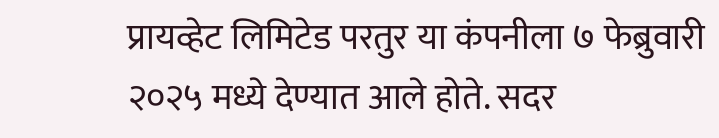प्रायव्हेट लिमिटेड परतुर या कंपनीला ७ फेब्रुवारी २०२५ मध्ये देण्यात आले होते. सदर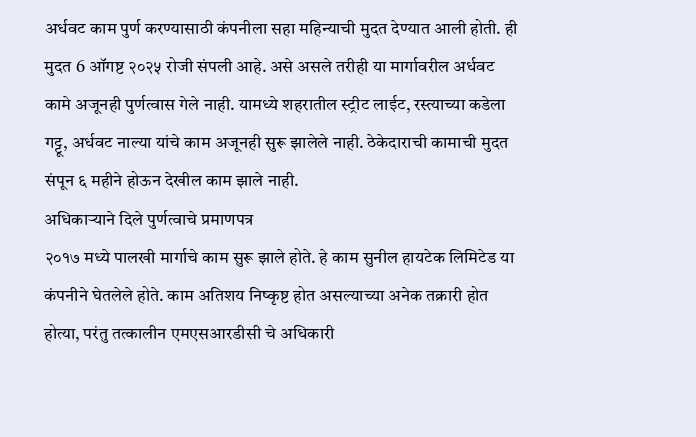अर्धवट काम पुर्ण करण्यासाठी कंपनीला सहा महिन्याची मुदत देण्यात आली होती. ही मुदत 6 ऑगष्ट २०२५ रोजी संपली आहे. असे असले तरीही या मार्गावरील अर्धवट कामे अजूनही पुर्णत्वास गेले नाही. यामध्ये शहरातील स्ट्रीट लाईट, रस्त्याच्या कडेला गट्टू, अर्धवट नाल्या यांचे काम अजूनही सुरू झालेले नाही. ठेकेदाराची कामाची मुदत संपून ६ महीने होऊन देखील काम झाले नाही.
अधिकाऱ्याने दिले पुर्णत्वाचे प्रमाणपत्र
२०१७ मध्ये पालखी मार्गाचे काम सुरू झाले होते. हे काम सुनील हायटेक लिमिटेड या कंपनीने घेतलेले होते. काम अतिशय निष्कृष्ट होत असल्याच्या अनेक तक्रारी होत होत्या, परंतु तत्कालीन एमएसआरडीसी चे अधिकारी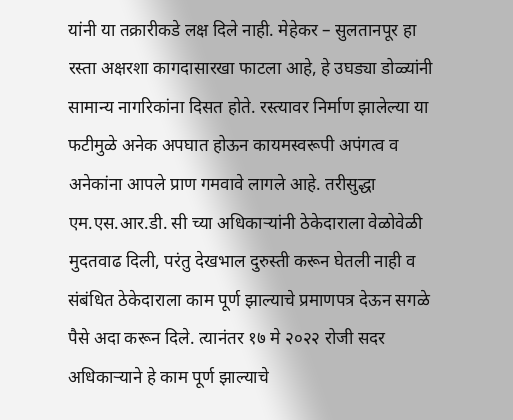यांनी या तक्रारीकडे लक्ष दिले नाही. मेहेकर – सुलतानपूर हा रस्ता अक्षरशा कागदासारखा फाटला आहे, हे उघड्या डोळ्यांनी सामान्य नागरिकांना दिसत होते. रस्त्यावर निर्माण झालेल्या या फटीमुळे अनेक अपघात होऊन कायमस्वरूपी अपंगत्व व अनेकांना आपले प्राण गमवावे लागले आहे. तरीसुद्धा एम.एस.आर.डी. सी च्या अधिकाऱ्यांनी ठेकेदाराला वेळोवेळी मुदतवाढ दिली, परंतु देखभाल दुरुस्ती करून घेतली नाही व संबंधित ठेकेदाराला काम पूर्ण झाल्याचे प्रमाणपत्र देऊन सगळे पैसे अदा करून दिले. त्यानंतर १७ मे २०२२ रोजी सदर अधिकाऱ्याने हे काम पूर्ण झाल्याचे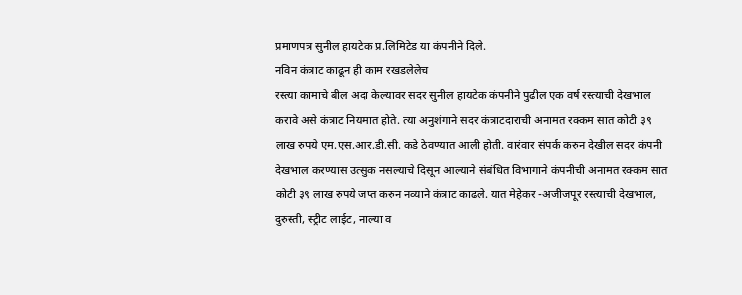प्रमाणपत्र सुनील हायटेक प्र.लिमिटेड या कंपनीने दिले.
नविन कंत्राट काढून ही काम रखडलेलेच
रस्त्या कामाचे बील अदा केल्यावर सदर सुनील हायटेक कंपनीने पुढील एक वर्ष रस्त्याची देखभाल करावे असे कंत्राट नियमात होते. त्या अनुशंगाने सदर कंत्राटदाराची अनामत रक्कम सात कोटी ३९ लाख रुपये एम.एस.आर.डी.सी. कडे ठेवण्यात आली होती. वारंवार संपर्क करुन देखील सदर कंपनी देखभाल करण्यास उत्सुक नसल्याचे दिसून आल्याने संबंधित विभागाने कंपनीची अनामत रक्कम सात कोटी ३९ लाख रुपये जप्त करुन नव्याने कंत्राट काढले. यात मेहेकर -अजीजपूर रस्त्याची देखभाल, दुरुस्ती, स्ट्रीट लाईट, नाल्या व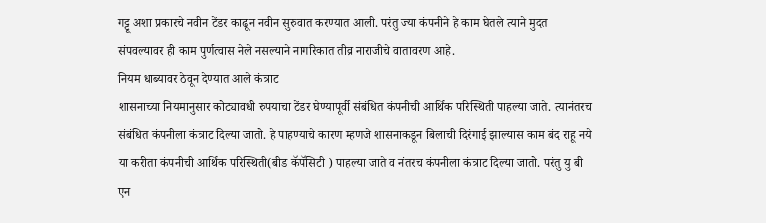गट्टू अशा प्रकारचे नवीन टेंडर काढून नवीन सुरुवात करण्यात आली. परंतु ज्या कंपनीने हे काम घेतले त्याने मुदत संपवल्यावर ही काम पुर्णत्वास नेले नसल्याने नागरिकात तीव्र नाराजीचे वातावरण आहे.
नियम धाब्यावर ठेवून देण्यात आले कंत्राट
शासनाच्या नियमानुसार कोट्यावधी रुपयाचा टेंडर घेण्यापूर्वी संबंधित कंपनीची आर्थिक परिस्थिती पाहल्या जाते. त्यानंतरच संबंधित कंपनीला कंत्राट दिल्या जातो. हे पाहण्याचे कारण म्हणजे शासनाकडून बिलाची दिरंगाई झाल्यास काम बंद राहू नये या करीता कंपनीची आर्थिक परिस्थिती(बीड कॅपॅसिटी ) पाहल्या जाते व नंतरच कंपनीला कंत्राट दिल्या जातो. परंतु यु बी एन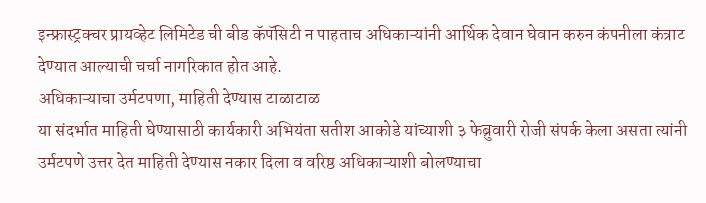इन्फ्रास्ट्रक्चर प्रायव्हेट लिमिटेड ची बीड कॅपॅसिटी न पाहताच अधिकाऱ्यांनी आर्थिक देवान घेवान करुन कंपनीला कंत्राट देण्यात आल्याची चर्चा नागरिकात होत आहे.
अधिकाऱ्याचा उर्मटपणा, माहिती देण्यास टाळाटाळ
या संदर्भात माहिती घेण्यासाठी कार्यकारी अभियंता सतीश आकोडे यांच्याशी ३ फेब्रुवारी रोजी संपर्क केला असता त्यांनी उर्मटपणे उत्तर देत माहिती देण्यास नकार दिला व वरिष्ठ अधिकाऱ्याशी बोलण्याचा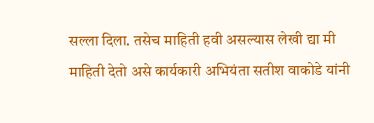सल्ला दिला. तसेच माहिती हवी असल्यास लेखी द्या मी माहिती देतो असे कार्यकारी अभियंता सतीश वाकोडे यांनी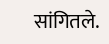सांगितले.